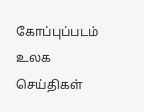கோப்புப்படம்
உலக செய்திகள்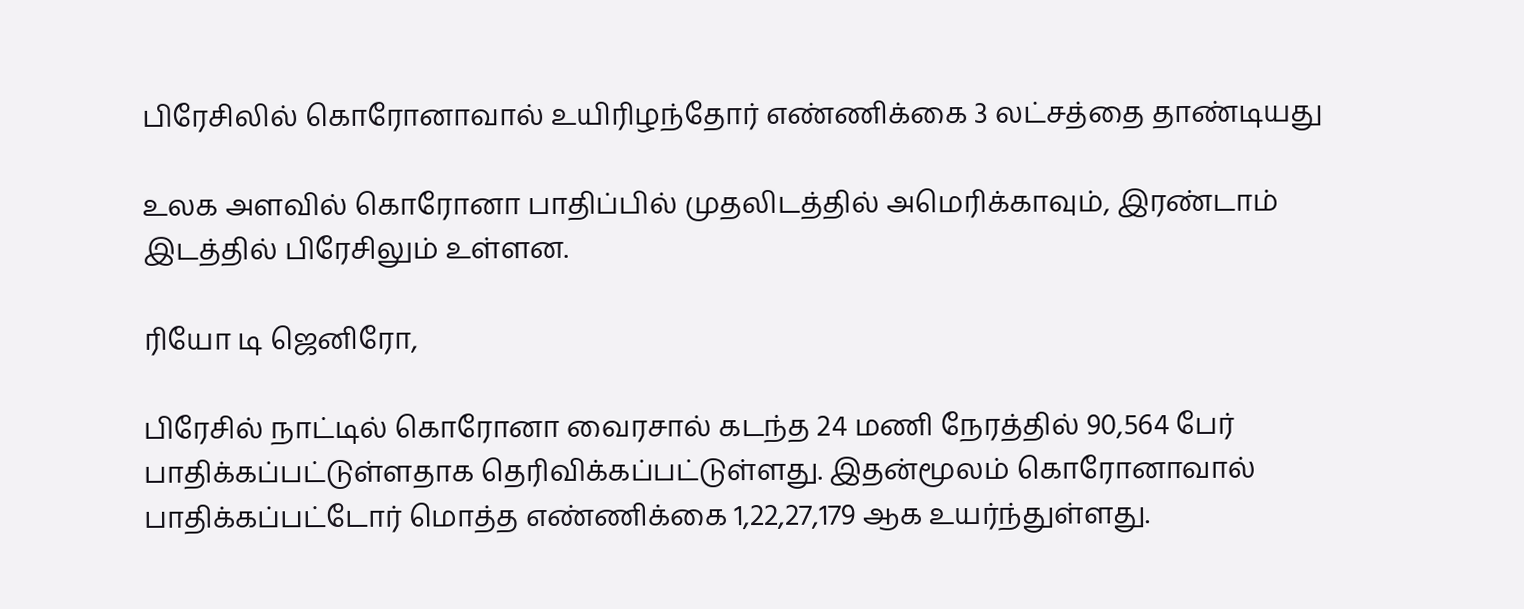பிரேசிலில் கொரோனாவால் உயிரிழந்தோர் எண்ணிக்கை 3 லட்சத்தை தாண்டியது

உலக அளவில் கொரோனா பாதிப்பில் முதலிடத்தில் அமெரிக்காவும், இரண்டாம் இடத்தில் பிரேசிலும் உள்ளன.

ரியோ டி ஜெனிரோ,

பிரேசில் நாட்டில் கொரோனா வைரசால் கடந்த 24 மணி நேரத்தில் 90,564 பேர் பாதிக்கப்பட்டுள்ளதாக தெரிவிக்கப்பட்டுள்ளது. இதன்மூலம் கொரோனாவால் பாதிக்கப்பட்டோர் மொத்த எண்ணிக்கை 1,22,27,179 ஆக உயர்ந்துள்ளது.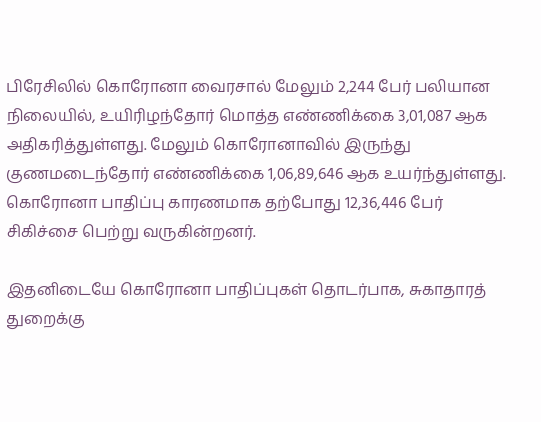பிரேசிலில் கொரோனா வைரசால் மேலும் 2,244 பேர் பலியான நிலையில், உயிரிழந்தோர் மொத்த எண்ணிக்கை 3,01,087 ஆக அதிகரித்துள்ளது. மேலும் கொரோனாவில் இருந்து குணமடைந்தோர் எண்ணிக்கை 1,06,89,646 ஆக உயர்ந்துள்ளது. கொரோனா பாதிப்பு காரணமாக தற்போது 12,36,446 பேர் சிகிச்சை பெற்று வருகின்றனர்.

இதனிடையே கொரோனா பாதிப்புகள் தொடர்பாக, சுகாதாரத் துறைக்கு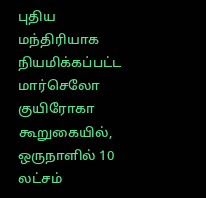புதிய மந்திரியாக நியமிக்கப்பட்ட மார்செலோ குயிரோகா கூறுகையில், ஒருநாளில் 10 லட்சம்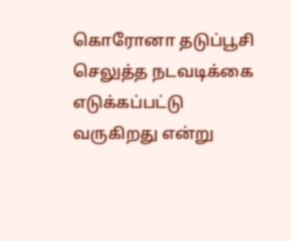கொரோனா தடுப்பூசி செலுத்த நடவடிக்கை எடுக்கப்பட்டு வருகிறது என்று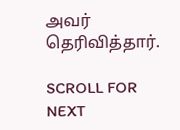அவர் தெரிவித்தார்.

SCROLL FOR NEXT